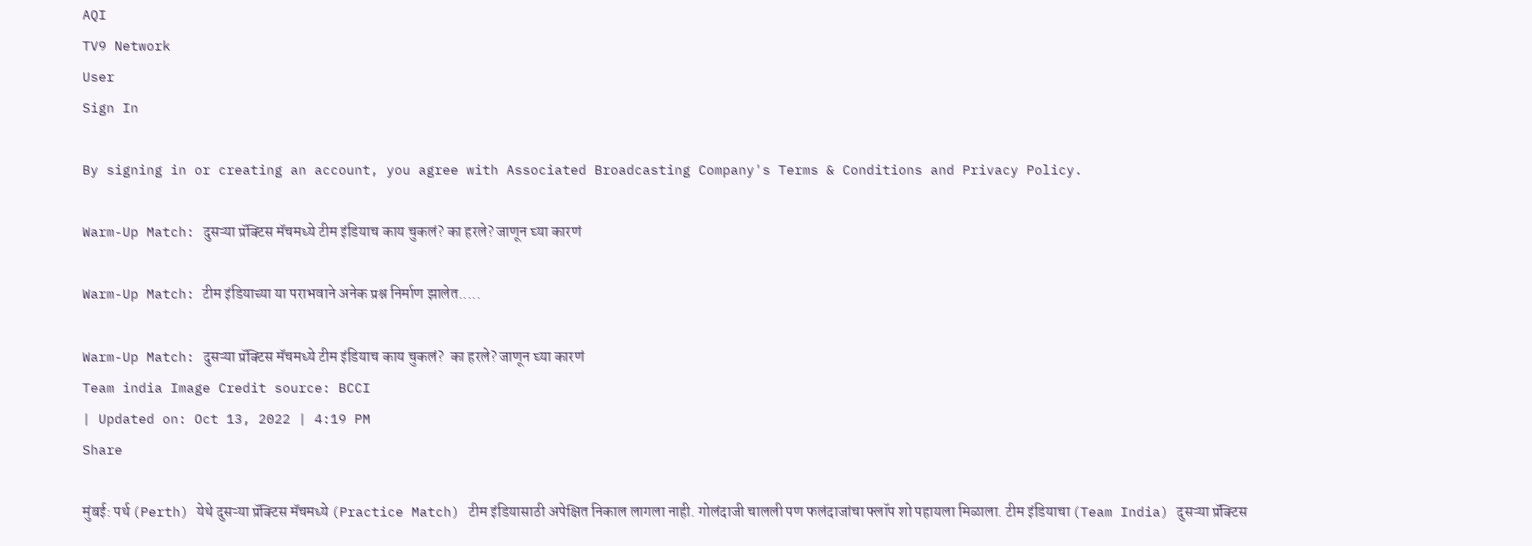AQI
TV9 Network
User
Sign In

By signing in or creating an account, you agree with Associated Broadcasting Company's Terms & Conditions and Privacy Policy.

Warm-Up Match: दुसऱ्या प्रॅक्टिस मॅचमध्ये टीम इंडियाच काय चुकलं? का हरले? जाणून घ्या कारणं

Warm-Up Match: टीम इंडियाच्या या पराभवाने अनेक प्रश्न निर्माण झालेत.....

Warm-Up Match: दुसऱ्या प्रॅक्टिस मॅचमध्ये टीम इंडियाच काय चुकलं?  का हरले? जाणून घ्या कारणं
Team india Image Credit source: BCCI
| Updated on: Oct 13, 2022 | 4:19 PM
Share

मुंबई: पर्थ (Perth) येथे दुसऱ्या प्रॅक्टिस मॅचमध्ये (Practice Match) टीम इंडियासाठी अपेक्षित निकाल लागला नाही. गोलंदाजी चालली पण फलंदाजांचा फ्लॉप शो पहायला मिळाला. टीम इंडियाचा (Team India) दुसऱ्या प्रॅक्टिस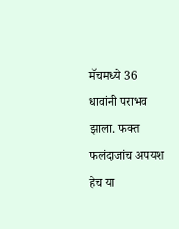मॅचमध्ये 36 धावांनी पराभव झाला. फक्त फलंदाजांच अपयश हेच या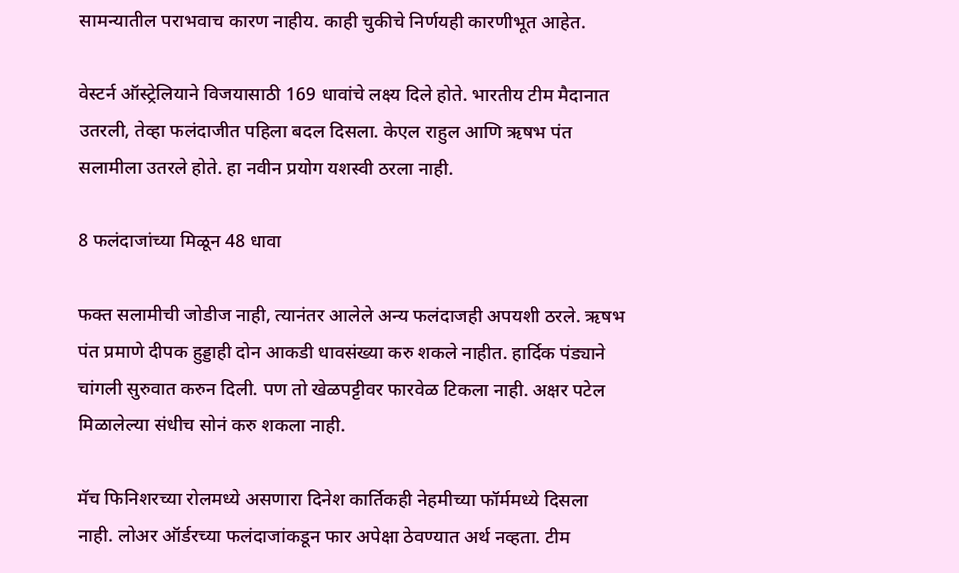सामन्यातील पराभवाच कारण नाहीय. काही चुकीचे निर्णयही कारणीभूत आहेत.

वेस्टर्न ऑस्ट्रेलियाने विजयासाठी 169 धावांचे लक्ष्य दिले होते. भारतीय टीम मैदानात उतरली, तेव्हा फलंदाजीत पहिला बदल दिसला. केएल राहुल आणि ऋषभ पंत सलामीला उतरले होते. हा नवीन प्रयोग यशस्वी ठरला नाही.

8 फलंदाजांच्या मिळून 48 धावा

फक्त सलामीची जोडीज नाही, त्यानंतर आलेले अन्य फलंदाजही अपयशी ठरले. ऋषभ पंत प्रमाणे दीपक हुड्डाही दोन आकडी धावसंख्या करु शकले नाहीत. हार्दिक पंड्याने चांगली सुरुवात करुन दिली. पण तो खेळपट्टीवर फारवेळ टिकला नाही. अक्षर पटेल मिळालेल्या संधीच सोनं करु शकला नाही.

मॅच फिनिशरच्या रोलमध्ये असणारा दिनेश कार्तिकही नेहमीच्या फॉर्ममध्ये दिसला नाही. लोअर ऑर्डरच्या फलंदाजांकडून फार अपेक्षा ठेवण्यात अर्थ नव्हता. टीम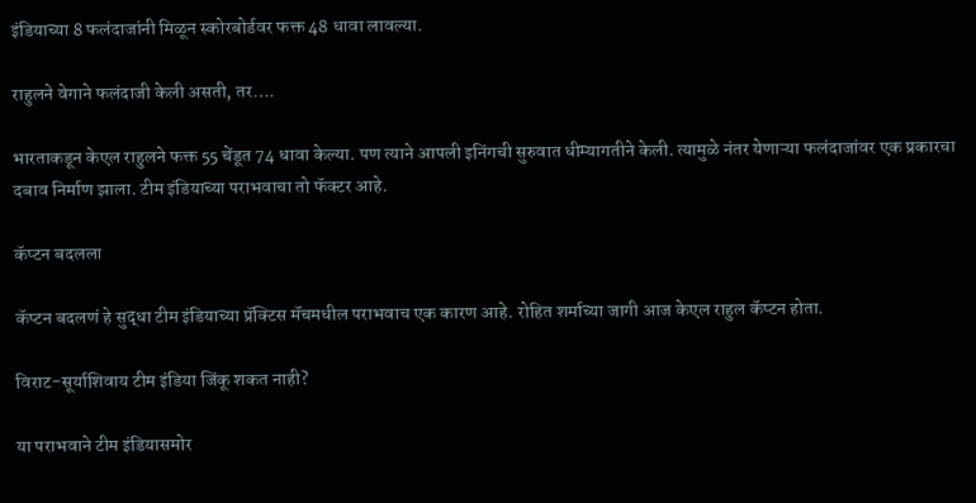इंडियाच्या 8 फलंदाजांनी मिळून स्कोरबोर्डवर फक्त 48 धावा लावल्या.

राहुलने वेगाने फलंदाजी केली असती, तर….

भारताकडून केएल राहुलने फक्त 55 चेंडूत 74 धावा केल्या. पण त्याने आपली इनिंगची सुरुवात धीम्यागतीने केली. त्यामुळे नंतर येणाऱ्या फलंदाजांवर एक प्रकारचा दबाव निर्माण झाला. टीम इंडियाच्या पराभवाचा तो फॅक्टर आहे.

कॅप्टन बदलला

कॅप्टन बदलणं हे सुद्धा टीम इंडियाच्या प्रॅक्टिस मॅचमधील पराभवाच एक कारण आहे. रोहित शर्माच्या जागी आज केएल राहुल कॅप्टन होता.

विराट-सूर्याशिवाय टीम इंडिया जिंकू शकत नाही?

या पराभवाने टीम इंडियासमोर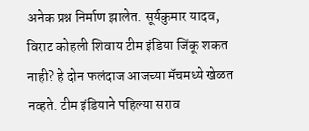अनेक प्रश्न निर्माण झालेत. सूर्यकुमार यादव, विराट कोहली शिवाय टीम इंडिया जिंकू शकत नाही? हे दोन फलंदाज आजच्या मॅचमध्ये खेळत नव्हते. टीम इंडियाने पहिल्या सराव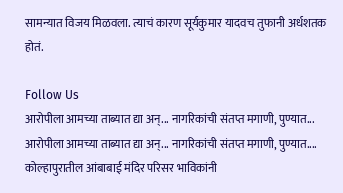सामन्यात विजय मिळवला. त्याचं कारण सूर्यकुमार यादवच तुफानी अर्धशतक होतं.

Follow Us
आरोपीला आमच्या ताब्यात द्या अन्... नागरिकांची संतप्त मगाणी, पुण्यात...
आरोपीला आमच्या ताब्यात द्या अन्... नागरिकांची संतप्त मगाणी, पुण्यात....
कोल्हापुरातील आंबाबाई मंदिर परिसर भाविकांनी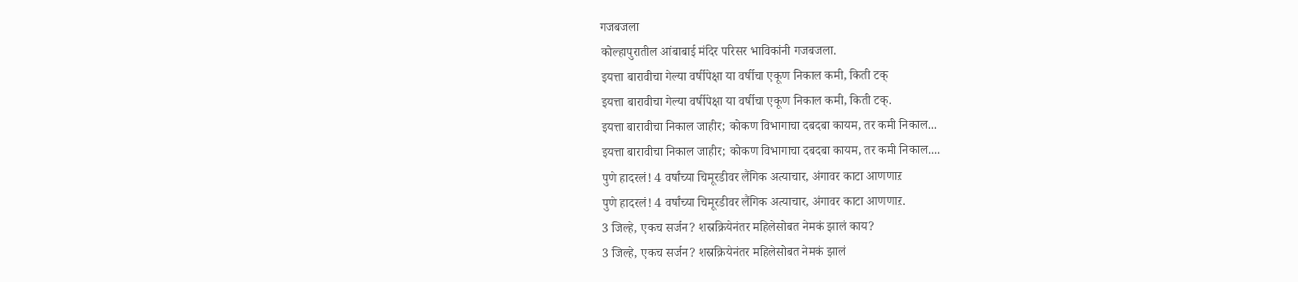गजबजला
कोल्हापुरातील आंबाबाई मंदिर परिसर भाविकांनी गजबजला.
इयत्ता बारावीचा गेल्या वर्षीपेक्षा या वर्षीचा एकूण निकाल कमी, किती टक्
इयत्ता बारावीचा गेल्या वर्षीपेक्षा या वर्षीचा एकूण निकाल कमी, किती टक्.
इयत्ता बारावीचा निकाल जाहीर; कोकण विभागाचा दबदबा कायम, तर कमी निकाल...
इयत्ता बारावीचा निकाल जाहीर; कोकण विभागाचा दबदबा कायम, तर कमी निकाल....
पुणे हादरलं! 4 वर्षांच्या चिमूरडीवर लैंगिक अत्याचार, अंगावर काटा आणणाऱ
पुणे हादरलं! 4 वर्षांच्या चिमूरडीवर लैंगिक अत्याचार, अंगावर काटा आणणाऱ.
3 जिल्हे, एकच सर्जन? शस्रक्रियेनंतर महिलेसोबत नेमकं झालं काय?
3 जिल्हे, एकच सर्जन? शस्रक्रियेनंतर महिलेसोबत नेमकं झालं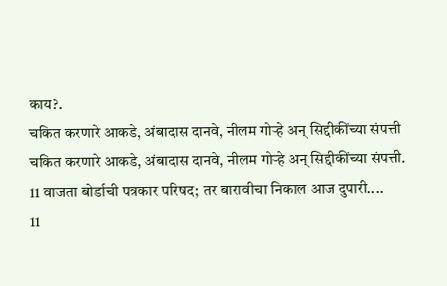काय?.
चकित करणारे आकडे, अंबादास दानवे, नीलम गोऱ्हे अन् सिद्दीकींच्या संपत्ती
चकित करणारे आकडे, अंबादास दानवे, नीलम गोऱ्हे अन् सिद्दीकींच्या संपत्ती.
11 वाजता बोर्डाची पत्रकार परिषद; तर बारावीचा निकाल आज दुपारी....
11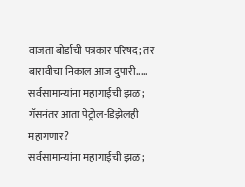वाजता बोर्डाची पत्रकार परिषद; तर बारावीचा निकाल आज दुपारी.....
सर्वसामान्यांना महागाईची झळ; गॅसनंतर आता पेट्रोल-डिझेलही महागणार?
सर्वसामान्यांना महागाईची झळ;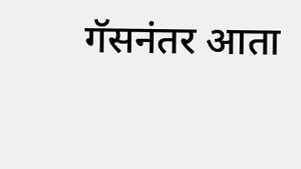गॅसनंतर आता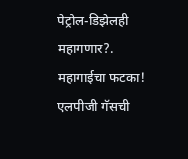पेट्रोल-डिझेलही महागणार?.
महागाईचा फटका! एलपीजी गॅसची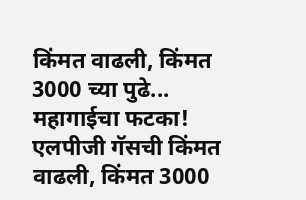किंमत वाढली, किंमत 3000 च्या पुढे...
महागाईचा फटका! एलपीजी गॅसची किंमत वाढली, किंमत 3000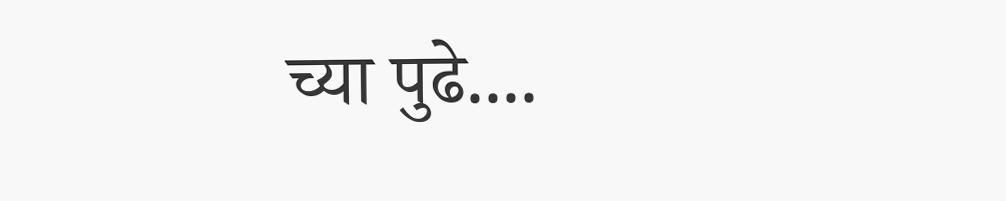च्या पुढे....